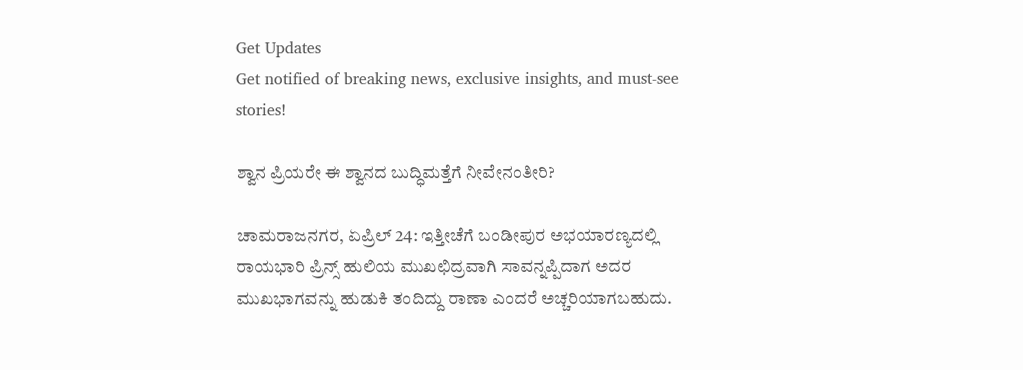Get Updates
Get notified of breaking news, exclusive insights, and must-see stories!

ಶ್ವಾನ ಪ್ರಿಯರೇ ಈ ಶ್ವಾನದ ಬುದ್ಧಿಮತ್ತೆಗೆ ನೀವೇನಂತೀರಿ?

ಚಾಮರಾಜನಗರ, ಏಪ್ರಿಲ್ 24: ಇತ್ತೀಚೆಗೆ ಬಂಡೀಪುರ ಅಭಯಾರಣ್ಯದಲ್ಲಿ ರಾಯಭಾರಿ ಪ್ರಿನ್ಸ್ ಹುಲಿಯ ಮುಖಛಿದ್ರವಾಗಿ ಸಾವನ್ನಪ್ಪಿದಾಗ ಅದರ ಮುಖಭಾಗವನ್ನು ಹುಡುಕಿ ತಂದಿದ್ದು ರಾಣಾ ಎಂದರೆ ಅಚ್ಚರಿಯಾಗಬಹುದು.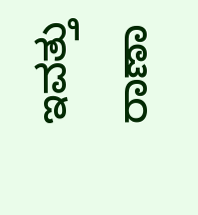ಇವತ್ತು ರಾಣಾ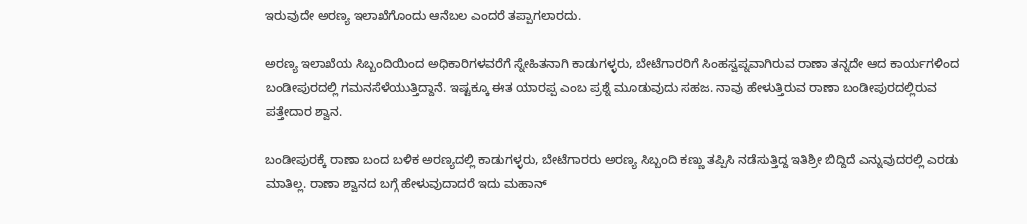ಇರುವುದೇ ಅರಣ್ಯ ಇಲಾಖೆಗೊಂದು ಆನೆಬಲ ಎಂದರೆ ತಪ್ಪಾಗಲಾರದು.

ಅರಣ್ಯ ಇಲಾಖೆಯ ಸಿಬ್ಬಂದಿಯಿಂದ ಅಧಿಕಾರಿಗಳವರೆಗೆ ಸ್ನೇಹಿತನಾಗಿ ಕಾಡುಗಳ್ಳರು, ಬೇಟೆಗಾರರಿಗೆ ಸಿಂಹಸ್ವಪ್ನವಾಗಿರುವ ರಾಣಾ ತನ್ನದೇ ಆದ ಕಾರ್ಯಗಳಿಂದ ಬಂಡೀಪುರದಲ್ಲಿ ಗಮನಸೆಳೆಯುತ್ತಿದ್ದಾನೆ. ಇಷ್ಟಕ್ಕೂ ಈತ ಯಾರಪ್ಪ ಎಂಬ ಪ್ರಶ್ನೆ ಮೂಡುವುದು ಸಹಜ. ನಾವು ಹೇಳುತ್ತಿರುವ ರಾಣಾ ಬಂಡೀಪುರದಲ್ಲಿರುವ ಪತ್ತೇದಾರ ಶ್ವಾನ.

ಬಂಡೀಪುರಕ್ಕೆ ರಾಣಾ ಬಂದ ಬಳಿಕ ಅರಣ್ಯದಲ್ಲಿ ಕಾಡುಗಳ್ಳರು, ಬೇಟೆಗಾರರು ಅರಣ್ಯ ಸಿಬ್ಬಂದಿ ಕಣ್ಣು ತಪ್ಪಿಸಿ ನಡೆಸುತ್ತಿದ್ದ ಇತಿಶ್ರೀ ಬಿದ್ದಿದೆ ಎನ್ನುವುದರಲ್ಲಿ ಎರಡು ಮಾತಿಲ್ಲ. ರಾಣಾ ಶ್ವಾನದ ಬಗ್ಗೆ ಹೇಳುವುದಾದರೆ ಇದು ಮಹಾನ್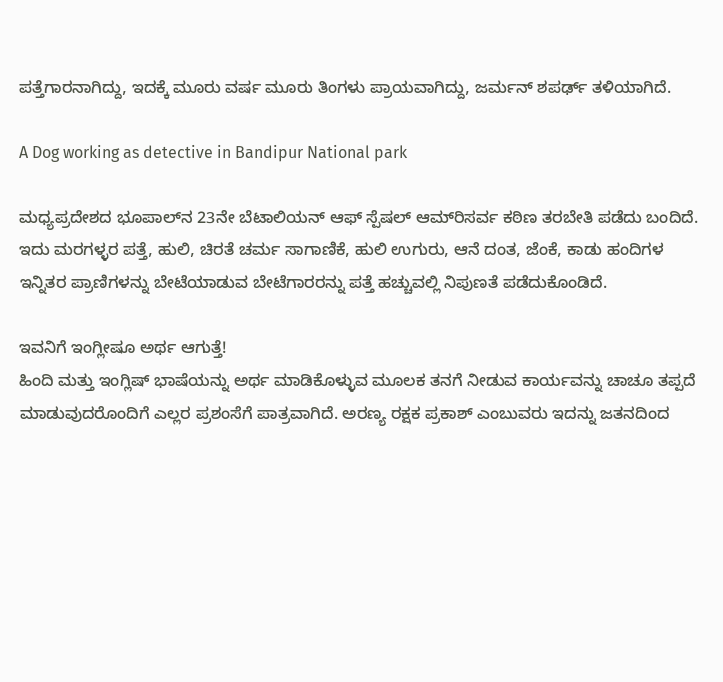ಪತ್ತೆಗಾರನಾಗಿದ್ದು, ಇದಕ್ಕೆ ಮೂರು ವರ್ಷ ಮೂರು ತಿಂಗಳು ಪ್ರಾಯವಾಗಿದ್ದು, ಜರ್ಮನ್ ಶಪರ್ಢ್ ತಳಿಯಾಗಿದೆ.

A Dog working as detective in Bandipur National park

ಮಧ್ಯಪ್ರದೇಶದ ಭೂಪಾಲ್‍ನ 23ನೇ ಬೆಟಾಲಿಯನ್ ಆಫ್ ಸ್ಪೆಷಲ್ ಆಮ್‍ರಿಸರ್ವ ಕಠಿಣ ತರಬೇತಿ ಪಡೆದು ಬಂದಿದೆ. ಇದು ಮರಗಳ್ಳರ ಪತ್ತೆ, ಹುಲಿ, ಚಿರತೆ ಚರ್ಮ ಸಾಗಾಣಿಕೆ, ಹುಲಿ ಉಗುರು, ಆನೆ ದಂತ, ಜೆಂಕೆ, ಕಾಡು ಹಂದಿಗಳ ಇನ್ನಿತರ ಪ್ರಾಣಿಗಳನ್ನು ಬೇಟೆಯಾಡುವ ಬೇಟೆಗಾರರನ್ನು ಪತ್ತೆ ಹಚ್ಚುವಲ್ಲಿ ನಿಪುಣತೆ ಪಡೆದುಕೊಂಡಿದೆ.

ಇವನಿಗೆ ಇಂಗ್ಲೀಷೂ ಅರ್ಥ ಆಗುತ್ತೆ!
ಹಿಂದಿ ಮತ್ತು ಇಂಗ್ಲಿಷ್ ಭಾಷೆಯನ್ನು ಅರ್ಥ ಮಾಡಿಕೊಳ್ಳುವ ಮೂಲಕ ತನಗೆ ನೀಡುವ ಕಾರ್ಯವನ್ನು ಚಾಚೂ ತಪ್ಪದೆ ಮಾಡುವುದರೊಂದಿಗೆ ಎಲ್ಲರ ಪ್ರಶಂಸೆಗೆ ಪಾತ್ರವಾಗಿದೆ. ಅರಣ್ಯ ರಕ್ಷಕ ಪ್ರಕಾಶ್ ಎಂಬುವರು ಇದನ್ನು ಜತನದಿಂದ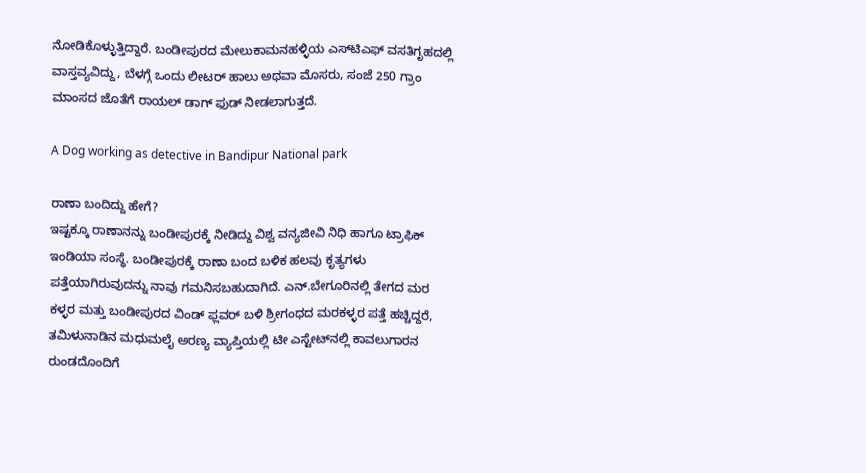ನೋಡಿಕೊಳ್ಳುತ್ತಿದ್ದಾರೆ. ಬಂಡೀಪುರದ ಮೇಲುಕಾಮನಹಳ್ಳಿಯ ಎಸ್‍ಟಿಎಫ್ ವಸತಿಗೃಹದಲ್ಲಿ ವಾಸ್ತವ್ಯವಿದ್ದು, ಬೆಳಗ್ಗೆ ಒಂದು ಲೀಟರ್ ಹಾಲು ಅಥವಾ ಮೊಸರು, ಸಂಜೆ 250 ಗ್ರಾಂ ಮಾಂಸದ ಜೊತೆಗೆ ರಾಯಲ್ ಡಾಗ್ ಫುಡ್ ನೀಡಲಾಗುತ್ತದೆ.

A Dog working as detective in Bandipur National park

ರಾಣಾ ಬಂದಿದ್ದು ಹೇಗೆ?
ಇಷ್ಟಕ್ಕೂ ರಾಣಾನನ್ನು ಬಂಡೀಪುರಕ್ಕೆ ನೀಡಿದ್ದು ವಿಶ್ವ ವನ್ಯಜೀವಿ ನಿಧಿ ಹಾಗೂ ಟ್ರಾಫಿಕ್ ಇಂಡಿಯಾ ಸಂಸ್ಥೆ. ಬಂಡೀಪುರಕ್ಕೆ ರಾಣಾ ಬಂದ ಬಳಿಕ ಹಲವು ಕೃತ್ಯಗಳು ಪತ್ತೆಯಾಗಿರುವುದನ್ನು ನಾವು ಗಮನಿಸಬಹುದಾಗಿದೆ. ಎನ್.ಬೇಗೂರಿನಲ್ಲಿ ತೇಗದ ಮರ ಕಳ್ಳರ ಮತ್ತು ಬಂಡೀಪುರದ ವಿಂಡ್ ಫ್ಲವರ್ ಬಳಿ ಶ್ರೀಗಂಧದ ಮರಕಳ್ಳರ ಪತ್ತೆ ಹಚ್ಚಿದ್ದರೆ, ತಮಿಳುನಾಡಿನ ಮಧುಮಲೈ ಅರಣ್ಯ ವ್ಯಾಪ್ತಿಯಲ್ಲಿ ಟೀ ಎಸ್ಟೇಟ್‍ನಲ್ಲಿ ಕಾವಲುಗಾರನ ರುಂಡದೊಂದಿಗೆ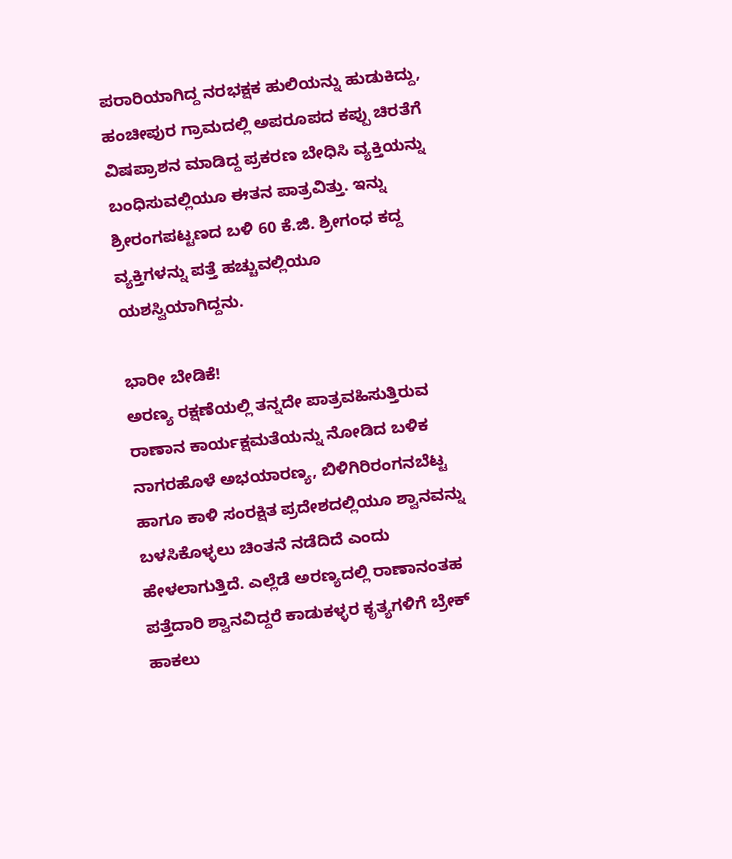ಪರಾರಿಯಾಗಿದ್ದ ನರಭಕ್ಷಕ ಹುಲಿಯನ್ನು ಹುಡುಕಿದ್ದು, ಹಂಚೀಪುರ ಗ್ರಾಮದಲ್ಲಿ ಅಪರೂಪದ ಕಪ್ಪು ಚಿರತೆಗೆ ವಿಷಪ್ರಾಶನ ಮಾಡಿದ್ದ ಪ್ರಕರಣ ಬೇಧಿಸಿ ವ್ಯಕ್ತಿಯನ್ನು ಬಂಧಿಸುವಲ್ಲಿಯೂ ಈತನ ಪಾತ್ರವಿತ್ತು. ಇನ್ನು ಶ್ರೀರಂಗಪಟ್ಟಣದ ಬಳಿ 60 ಕೆ.ಜಿ. ಶ್ರೀಗಂಧ ಕದ್ದ ವ್ಯಕ್ತಿಗಳನ್ನು ಪತ್ತೆ ಹಚ್ಚುವಲ್ಲಿಯೂ ಯಶಸ್ವಿಯಾಗಿದ್ದನು.

ಭಾರೀ ಬೇಡಿಕೆ!
ಅರಣ್ಯ ರಕ್ಷಣೆಯಲ್ಲಿ ತನ್ನದೇ ಪಾತ್ರವಹಿಸುತ್ತಿರುವ ರಾಣಾನ ಕಾರ್ಯಕ್ಷಮತೆಯನ್ನು ನೋಡಿದ ಬಳಿಕ ನಾಗರಹೊಳೆ ಅಭಯಾರಣ್ಯ, ಬಿಳಿಗಿರಿರಂಗನಬೆಟ್ಟ ಹಾಗೂ ಕಾಳಿ ಸಂರಕ್ಷಿತ ಪ್ರದೇಶದಲ್ಲಿಯೂ ಶ್ವಾನವನ್ನು ಬಳಸಿಕೊಳ್ಳಲು ಚಿಂತನೆ ನಡೆದಿದೆ ಎಂದು ಹೇಳಲಾಗುತ್ತಿದೆ. ಎಲ್ಲೆಡೆ ಅರಣ್ಯದಲ್ಲಿ ರಾಣಾನಂತಹ ಪತ್ತೆದಾರಿ ಶ್ವಾನವಿದ್ದರೆ ಕಾಡುಕಳ್ಳರ ಕೃತ್ಯಗಳಿಗೆ ಬ್ರೇಕ್ ಹಾಕಲು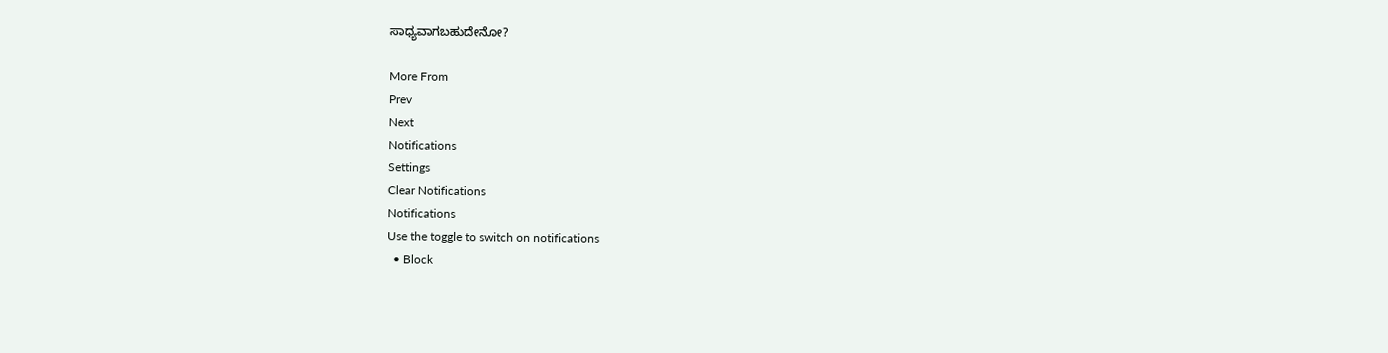ಸಾಧ್ಯವಾಗಬಹುದೇನೋ?

More From
Prev
Next
Notifications
Settings
Clear Notifications
Notifications
Use the toggle to switch on notifications
  • Block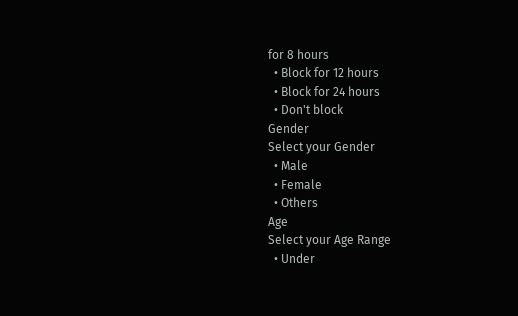for 8 hours
  • Block for 12 hours
  • Block for 24 hours
  • Don't block
Gender
Select your Gender
  • Male
  • Female
  • Others
Age
Select your Age Range
  • Under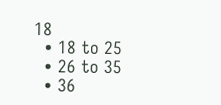18
  • 18 to 25
  • 26 to 35
  • 36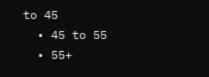to 45
  • 45 to 55
  • 55+